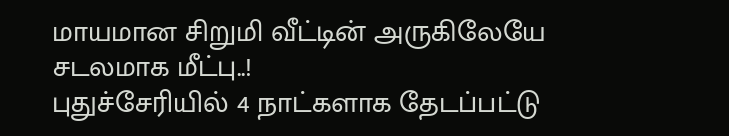மாயமான சிறுமி வீட்டின் அருகிலேயே சடலமாக மீட்பு..!
புதுச்சேரியில் 4 நாட்களாக தேடப்பட்டு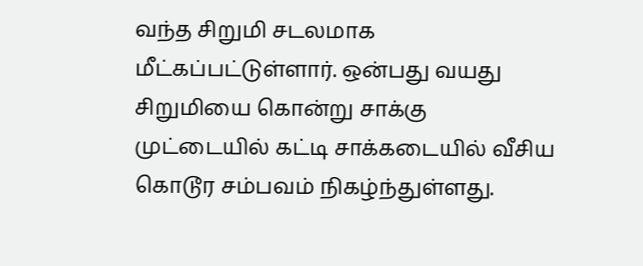வந்த சிறுமி சடலமாக மீட்கப்பட்டுள்ளார். ஒன்பது வயது சிறுமியை கொன்று சாக்கு முட்டையில் கட்டி சாக்கடையில் வீசிய கொடூர சம்பவம் நிகழ்ந்துள்ளது.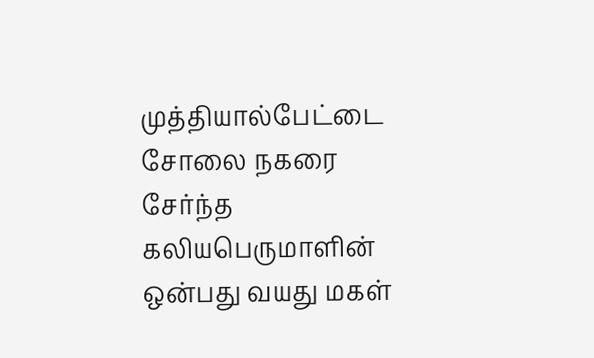முத்தியால்பேட்டை சோலை நகரை சேர்ந்த கலியபெருமாளின் ஒன்பது வயது மகள்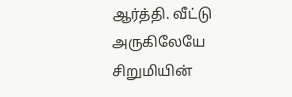ஆர்த்தி. வீட்டு அருகிலேயே சிறுமியின்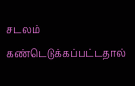சடலம் கண்டெடுக்கப்பட்டதால்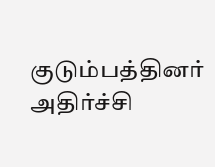குடும்பத்தினர் அதிர்ச்சி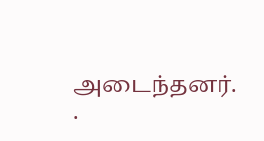அடைந்தனர்.
.